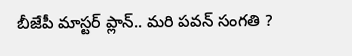బీజేపీ మాస్టర్ ప్లాన్.. మరి పవన్ సంగతి ?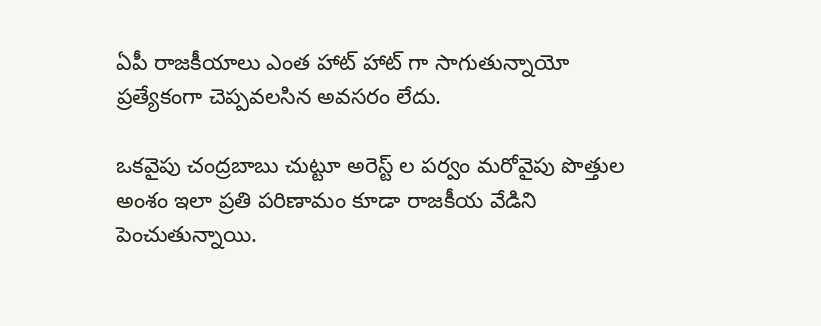ఏపీ రాజకీయాలు ఎంత హాట్ హాట్ గా సాగుతున్నాయో ప్రత్యేకంగా చెప్పవలసిన అవసరం లేదు.

ఒకవైపు చంద్రబాబు చుట్టూ అరెస్ట్ ల పర్వం మరోవైపు పొత్తుల అంశం ఇలా ప్రతి పరిణామం కూడా రాజకీయ వేడిని పెంచుతున్నాయి.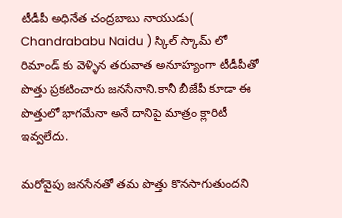టీడీపీ అధినేత చంద్రబాబు నాయుడు( Chandrababu Naidu ) స్కిల్ స్కామ్ లో రిమాండ్ కు వెళ్ళిన తరువాత అనూహ్యంగా టీడీపీతో పొత్తు ప్రకటించారు జనసేనాని.కానీ బీజేపీ కూడా ఈ పొత్తులో భాగమేనా అనే దానిపై మాత్రం క్లారిటీ ఇవ్వలేదు.

మరోవైపు జనసేనతో తమ పొత్తు కొనసాగుతుందని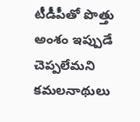టీడీపీతో పొత్తు అంశం ఇప్పుడే చెప్పలేమని కమలనాథులు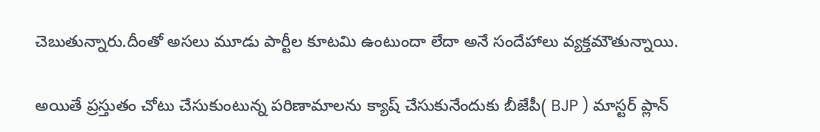చెబుతున్నారు.దీంతో అసలు మూడు పార్టీల కూటమి ఉంటుందా లేదా అనే సందేహాలు వ్యక్తమౌతున్నాయి.

అయితే ప్రస్తుతం చోటు చేసుకుంటున్న పరిణామాలను క్యాష్ చేసుకునేందుకు బీజేపీ( BJP ) మాస్టర్ ప్లాన్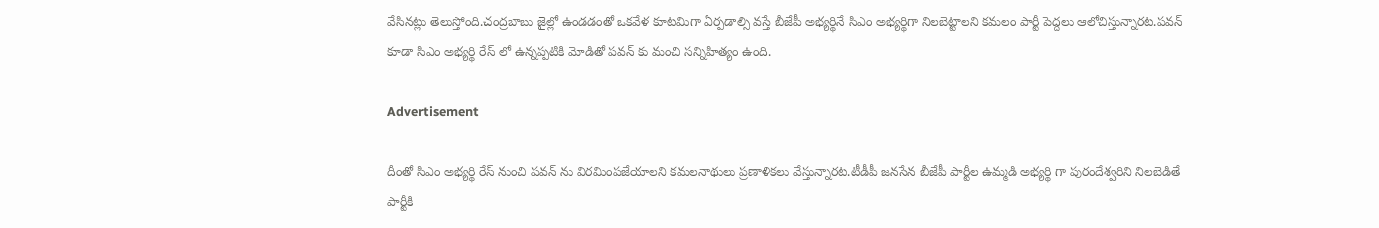వేసినట్లు తెలుస్తోంది.చంద్రబాబు జైల్లో ఉండడంతో ఒకవేళ కూటమిగా ఏర్పడాల్సి వస్తే బీజేపీ అభ్యర్థినే సి‌ఎం అభ్యర్థిగా నిలబెట్టాలని కమలం పార్టీ పెద్దలు ఆలోచిస్తున్నారట.పవన్ కూడా సి‌ఎం అభ్యర్థి రేస్ లో ఉన్నప్పటికి మోడితో పవన్ కు మంచి సన్నిహిత్యం ఉంది.

Advertisement

దీంతో సి‌ఎం అభ్యర్థి రేస్ నుంచి పవన్ ను విరమింపజేయాలని కమలనాథులు ప్రణాళికలు వేస్తున్నారట.టీడీపీ జనసేన బీజేపీ పార్టీల ఉమ్మడి అభ్యర్థి గా పురందేశ్వరిని నిలబెడితే పార్టీకి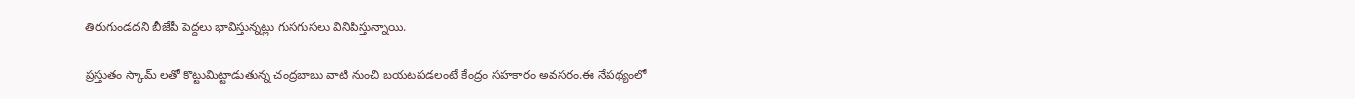తిరుగుండదని బీజేపీ పెద్దలు భావిస్తున్నట్లు గుసగుసలు వినిపిస్తున్నాయి.

ప్రస్తుతం స్కామ్ లతో కొట్టుమిట్టాడుతున్న చంద్రబాబు వాటి నుంచి బయటపడలంటే కేంద్రం సహకారం అవసరం.ఈ నేపథ్యంలో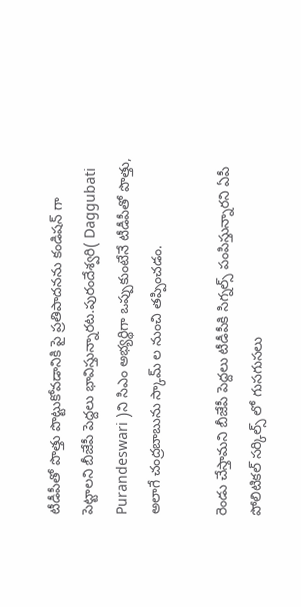టీడీపీతో పొత్తు పొట్టుకోవడానికి పై ప్రతిపాదనను కండిషన్ గా పెట్టాలని బీజేపీ పెద్దలు భావిస్తున్నారట.పురందేశ్వరి( Daggubati Purandeswari )ని సి‌ఎం అభ్యర్థిగా ఒప్పుకుంటేనే టీడీపీతో పొత్తు, అలాగే చంద్రబాబును స్కామ్ ల నుంచి తప్పించడం.

రెండు చేస్తామని బీజేపీ పెద్దలు టీడీపీకి సిగ్నల్స్ పంపిస్తున్నారని ఏపీ పోలిటికల్ సర్కిల్స్ లో గుసగుసలు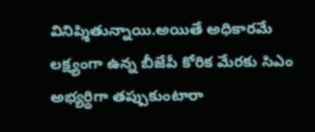వినిప్శితున్నాయి.అయితే అధికారమే లక్ష్యంగా ఉన్న బీజేపీ కోరిక మేరకు సి‌ఎం అభ్యర్థిగా తప్పుకుంటారా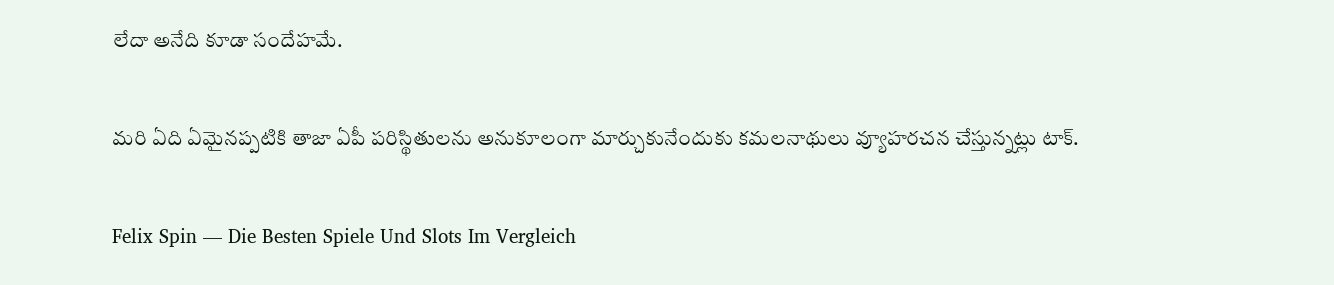లేదా అనేది కూడా సందేహమే.

మరి ఏది ఏమైనప్పటికి తాజా ఏపీ పరిస్థితులను అనుకూలంగా మార్చుకునేందుకు కమలనాథులు వ్యూహరచన చేస్తున్నట్లు టాక్.

Felix Spin — Die Besten Spiele Und Slots Im Vergleich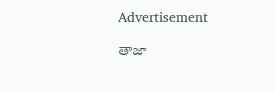Advertisement

తాజా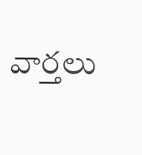వార్తలు